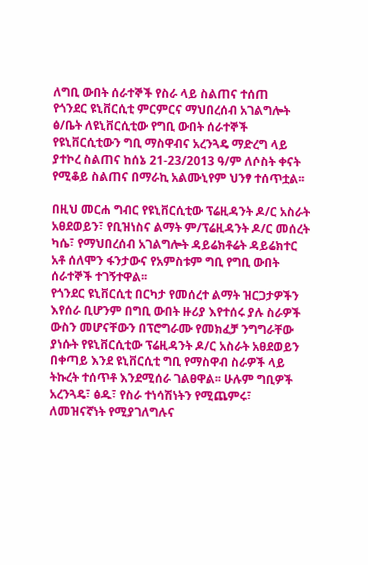ለግቢ ውበት ሰራተኞች የስራ ላይ ስልጠና ተሰጠ
የጎንደር ዩኒቨርሲቲ ምርምርና ማህበረሰብ አገልግሎት ፅ/ቤት ለዩኒቨርሲቲው የግቢ ውበት ሰራተኞች የዩኒቨርሲቲውን ግቢ ማስዋብና አረንጓዴ ማድረግ ላይ ያተኮረ ስልጠና ከሰኔ 21-23/2013 ዓ/ም ለሶስት ቀናት የሚቆይ ስልጠና በማራኪ አልሙኒየም ህንፃ ተሰጥቷል፡፡

በዚህ መርሐ ግብር የዩኒቨርሲቲው ፕሬዚዳንት ዶ/ር አስራት አፀደወይን፣ የቢዝነስና ልማት ም/ፕሬዚዳንት ዶ/ር መሰረት ካሴ፣ የማህበረሰብ አገልግሎት ዳይሬክቶሬት ዳይሬክተር አቶ ሰለሞን ፋንታውና የአምስቱም ግቢ የግቢ ውበት ሰራተኞች ተገኝተዋል፡፡
የጎንደር ዩኒቨርሲቲ በርካታ የመሰረተ ልማት ዝርጋታዎችን እየሰራ ቢሆንም በግቢ ውበት ዙሪያ እየተሰሩ ያሉ ስራዎች ውስን መሆናቸውን በፕሮግራሙ የመክፈቻ ንግግራቸው ያነሱት የዩኒቨርሲቲው ፕሬዚዳንት ዶ/ር አስራት አፀደወይን በቀጣይ እንደ ዩኒቨርሲቲ ግቢ የማስዋብ ስራዎች ላይ ትኩረት ተሰጥቶ እንደሚሰራ ገልፀዋል፡፡ ሁሉም ግቢዎች አረንጓዴ፣ ፅዱ፣ የስራ ተነሳሽነትን የሚጨምሩ፣ ለመዝናኛነት የሚያገለግሉና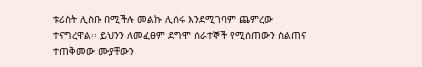ቱሪስት ሊስቡ በሚችሉ መልኩ ሊሰሩ እንደሚገባም ጨምረው ተናግረዋል፡፡ ይህንን ለመፈፀም ደግሞ ሰራተኞች የሚሰጠውን ስልጠና ተጠቅመው ሙያቸውን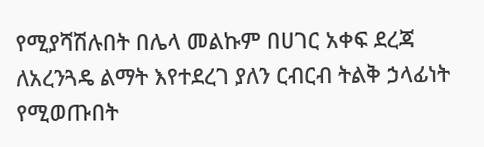የሚያሻሽሉበት በሌላ መልኩም በሀገር አቀፍ ደረጃ ለአረንጓዴ ልማት እየተደረገ ያለን ርብርብ ትልቅ ኃላፊነት የሚወጡበት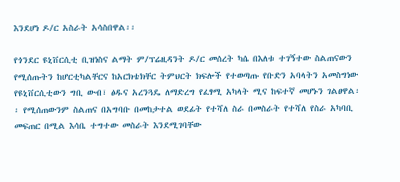እንደሆነ ዶ/ር አስራት አሳስበዋል፡፡

የጎንደር ዩኒቨርሲቲ ቢዝነስና ልማት ም/ፕሬዚዳንት ዶ/ር መሰረት ካሴ በእለቱ ተገኝተው ስልጠናውን የሚሰጡትን ከሆርቲካልቸርና ከአርክቴክቸር ትምህርት ክፍሎች የተወጣጡ የቡድን አባላትን አመስግነው የዩኒቨርሲቲውን ግቢ ውብ፣ ፅዱና አረንጓዴ ለማድረግ የፈፃሚ አካላት ሚና ከፍተኛ መሆኑን ገልፀዋል፡፡ የሚሰጠውንም ስልጠና በአግባቡ በመከታተል ወደፊት የተሻለ ስራ በመስራት የተሻለ የስራ አካባቢ መፍጠር በሚል እሳቤ ተግተው መስራት እንደሚገባቸው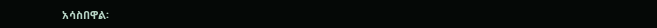አሳስበዋል፡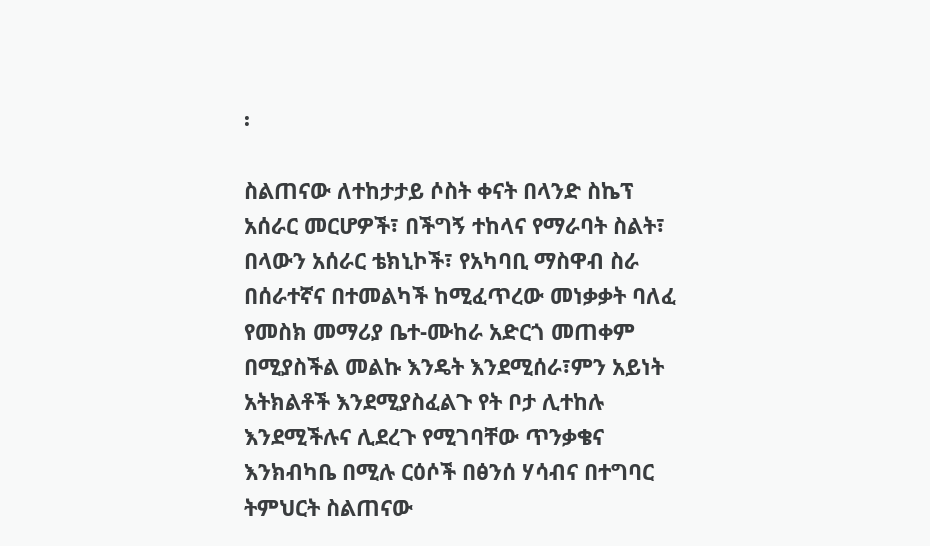፡

ስልጠናው ለተከታታይ ሶስት ቀናት በላንድ ስኬፕ አሰራር መርሆዎች፣ በችግኝ ተከላና የማራባት ስልት፣ በላውን አሰራር ቴክኒኮች፣ የአካባቢ ማስዋብ ስራ በሰራተኛና በተመልካች ከሚፈጥረው መነቃቃት ባለፈ የመስክ መማሪያ ቤተ-ሙከራ አድርጎ መጠቀም በሚያስችል መልኩ እንዴት እንደሚሰራ፣ምን አይነት አትክልቶች እንደሚያስፈልጉ የት ቦታ ሊተከሉ እንደሚችሉና ሊደረጉ የሚገባቸው ጥንቃቄና እንክብካቤ በሚሉ ርዕሶች በፅንሰ ሃሳብና በተግባር ትምህርት ስልጠናው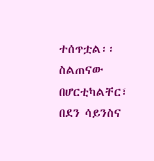ተሰጥቷል፡፡ስልጠናው በሆርቲካልቸር፣ በደን ሳይንስና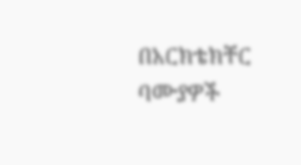በአርክቴክቸር ባሙያዎች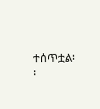ተሰጥቷል፡፡